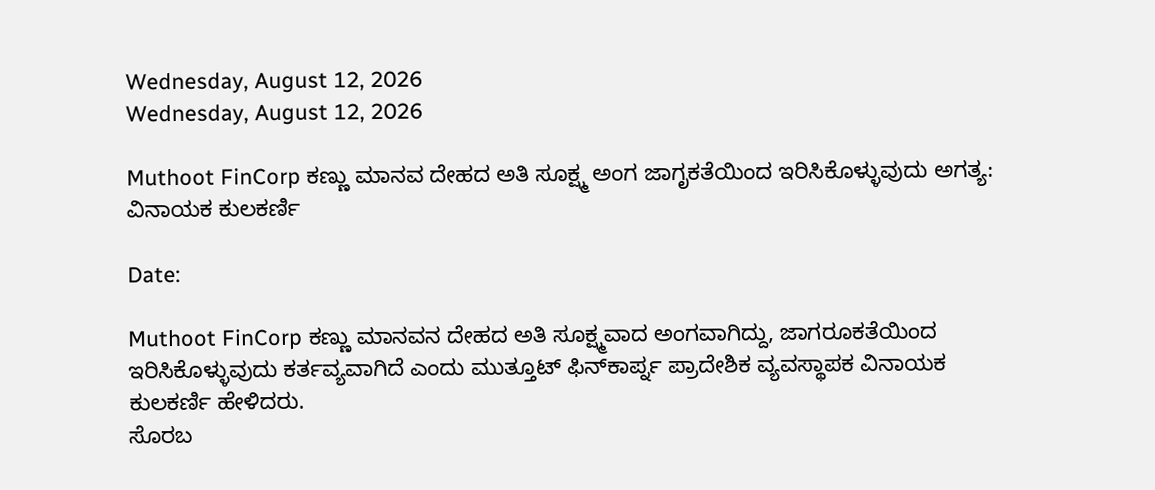Wednesday, August 12, 2026
Wednesday, August 12, 2026

Muthoot FinCorp ಕಣ್ಣು ಮಾನವ ದೇಹದ ಅತಿ ಸೂಕ್ಷ್ಮ ಅಂಗ ಜಾಗೃಕತೆಯಿಂದ ಇರಿಸಿಕೊಳ್ಳುವುದು ಅಗತ್ಯ: ವಿನಾಯಕ ಕುಲಕರ್ಣಿ

Date:

Muthoot FinCorp ಕಣ್ಣು ಮಾನವನ ದೇಹದ ಅತಿ ಸೂಕ್ಷ್ಮವಾದ ಅಂಗವಾಗಿದ್ದು, ಜಾಗರೂಕತೆಯಿಂದ ಇರಿಸಿಕೊಳ್ಳುವುದು ಕರ್ತವ್ಯವಾಗಿದೆ ಎಂದು ಮುತ್ತೂಟ್ ಫಿನ್‌ಕಾರ್ಪ್ನ ಪ್ರಾದೇಶಿಕ ವ್ಯವಸ್ಥಾಪಕ ವಿನಾಯಕ ಕುಲಕರ್ಣಿ ಹೇಳಿದರು.
ಸೊರಬ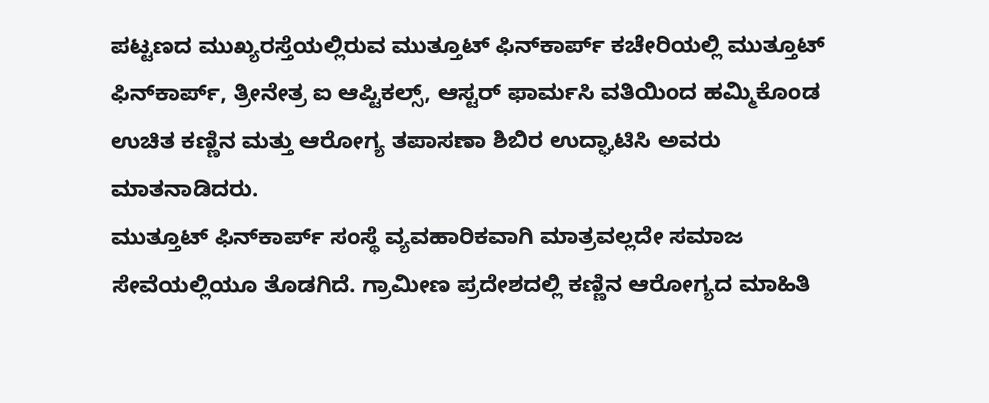ಪಟ್ಟಣದ ಮುಖ್ಯರಸ್ತೆಯಲ್ಲಿರುವ ಮುತ್ತೂಟ್ ಫಿನ್‌ಕಾರ್ಪ್ ಕಚೇರಿಯಲ್ಲಿ ಮುತ್ತೂಟ್ ಫಿನ್‌ಕಾರ್ಪ್, ತ್ರೀನೇತ್ರ ಐ ಆಪ್ಟಿಕಲ್ಸ್, ಆಸ್ಟರ್ ಫಾರ್ಮಸಿ ವತಿಯಿಂದ ಹಮ್ಮಿಕೊಂಡ ಉಚಿತ ಕಣ್ಣಿನ ಮತ್ತು ಆರೋಗ್ಯ ತಪಾಸಣಾ ಶಿಬಿರ ಉದ್ಘಾಟಿಸಿ ಅವರು ಮಾತನಾಡಿದರು.
ಮುತ್ತೂಟ್ ಫಿನ್‌ಕಾರ್ಪ್ ಸಂಸ್ಥೆ ವ್ಯವಹಾರಿಕವಾಗಿ ಮಾತ್ರವಲ್ಲದೇ ಸಮಾಜ ಸೇವೆಯಲ್ಲಿಯೂ ತೊಡಗಿದೆ. ಗ್ರಾಮೀಣ ಪ್ರದೇಶದಲ್ಲಿ ಕಣ್ಣಿನ ಆರೋಗ್ಯದ ಮಾಹಿತಿ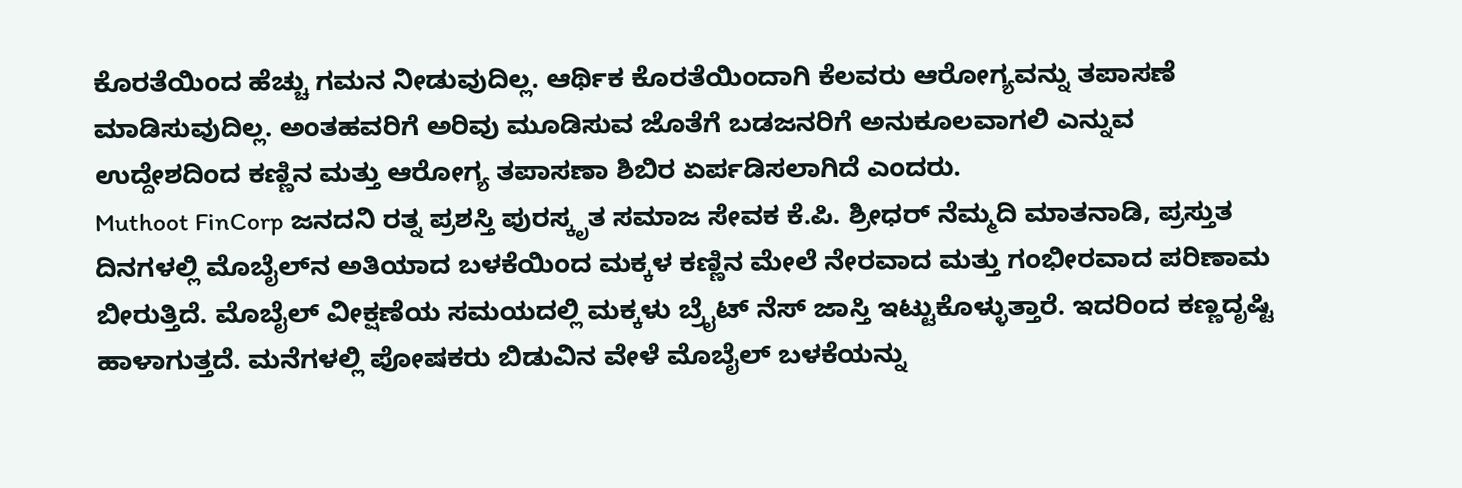ಕೊರತೆಯಿಂದ ಹೆಚ್ಚು ಗಮನ ನೀಡುವುದಿಲ್ಲ. ಆರ್ಥಿಕ ಕೊರತೆಯಿಂದಾಗಿ ಕೆಲವರು ಆರೋಗ್ಯವನ್ನು ತಪಾಸಣೆ ಮಾಡಿಸುವುದಿಲ್ಲ. ಅಂತಹವರಿಗೆ ಅರಿವು ಮೂಡಿಸುವ ಜೊತೆಗೆ ಬಡಜನರಿಗೆ ಅನುಕೂಲವಾಗಲಿ ಎನ್ನುವ ಉದ್ದೇಶದಿಂದ ಕಣ್ಣಿನ ಮತ್ತು ಆರೋಗ್ಯ ತಪಾಸಣಾ ಶಿಬಿರ ಏರ್ಪಡಿಸಲಾಗಿದೆ ಎಂದರು.
Muthoot FinCorp ಜನದನಿ ರತ್ನ ಪ್ರಶಸ್ತಿ ಪುರಸ್ಕೃತ ಸಮಾಜ ಸೇವಕ ಕೆ.ಪಿ. ಶ್ರೀಧರ್ ನೆಮ್ಮದಿ ಮಾತನಾಡಿ, ಪ್ರಸ್ತುತ ದಿನಗಳಲ್ಲಿ ಮೊಬೈಲ್‌ನ ಅತಿಯಾದ ಬಳಕೆಯಿಂದ ಮಕ್ಕಳ ಕಣ್ಣಿನ ಮೇಲೆ ನೇರವಾದ ಮತ್ತು ಗಂಭೀರವಾದ ಪರಿಣಾಮ ಬೀರುತ್ತಿದೆ. ಮೊಬೈಲ್ ವೀಕ್ಷಣೆಯ ಸಮಯದಲ್ಲಿ ಮಕ್ಕಳು ಬ್ರೈಟ್ ನೆಸ್ ಜಾಸ್ತಿ ಇಟ್ಟುಕೊಳ್ಳುತ್ತಾರೆ. ಇದರಿಂದ ಕಣ್ಣದೃಷ್ಟಿ ಹಾಳಾಗುತ್ತದೆ. ಮನೆಗಳಲ್ಲಿ ಪೋಷಕರು ಬಿಡುವಿನ ವೇಳೆ ಮೊಬೈಲ್ ಬಳಕೆಯನ್ನು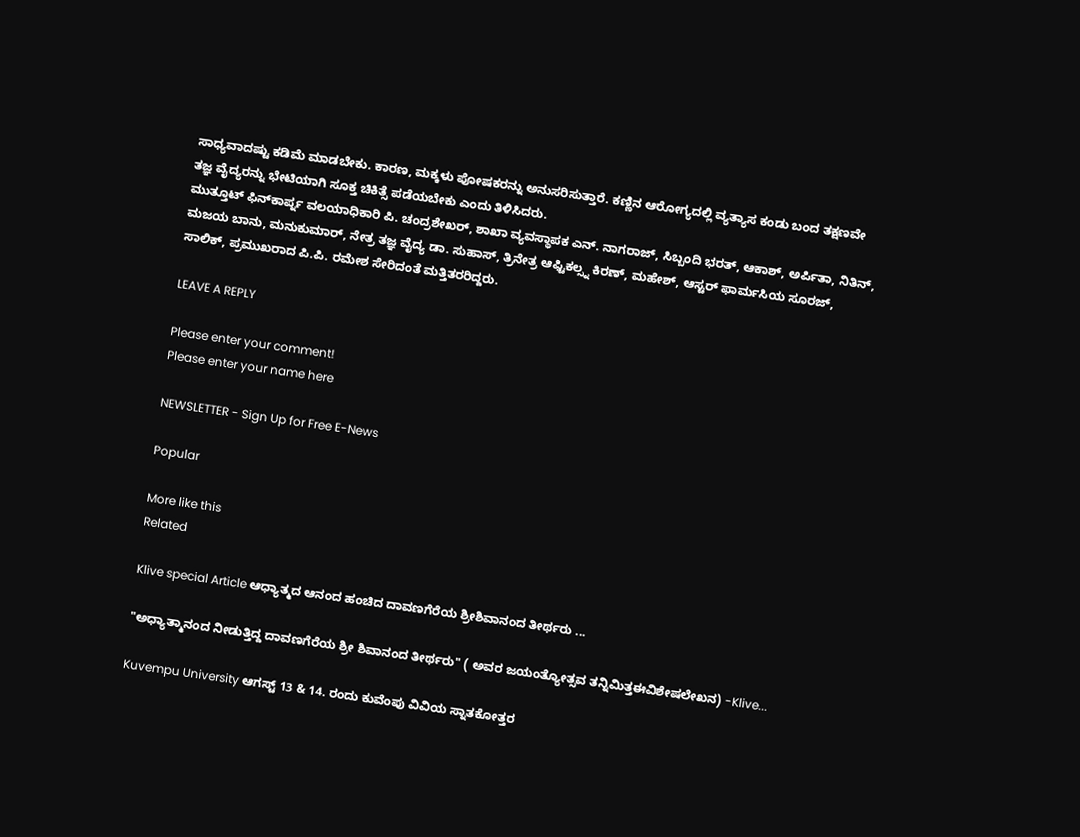ಸಾಧ್ಯವಾದಷ್ಟು ಕಡಿಮೆ ಮಾಡಬೇಕು. ಕಾರಣ, ಮಕ್ಕಳು ಪೋಷಕರನ್ನು ಅನುಸರಿಸುತ್ತಾರೆ. ಕಣ್ಣಿನ ಆರೋಗ್ಯದಲ್ಲಿ ವ್ಯತ್ಯಾಸ ಕಂಡು ಬಂದ ತಕ್ಷಣವೇ ತಜ್ಞ ವೈದ್ಯರನ್ನು ಭೇಟಿಯಾಗಿ ಸೂಕ್ತ ಚಿಕಿತ್ಸೆ ಪಡೆಯಬೇಕು ಎಂದು ತಿಳಿಸಿದರು.
ಮುತ್ತೂಟ್ ಫಿನ್‌ಕಾರ್ಪ್ನ ವಲಯಾಧಿಕಾರಿ ಪಿ. ಚಂದ್ರಶೇಖರ್, ಶಾಖಾ ವ್ಯವಸ್ಥಾಪಕ ಎನ್. ನಾಗರಾಜ್, ಸಿಬ್ಬಂದಿ ಭರತ್, ಆಕಾಶ್, ಅರ್ಪಿತಾ, ನಿತಿನ್, ಮಜಯ ಬಾನು, ಮನುಕುಮಾರ್, ನೇತ್ರ ತಜ್ಞ ವೈದ್ಯ ಡಾ. ಸುಹಾಸ್, ತ್ರಿನೇತ್ರ ಆಫ್ಟಿಕಲ್ಸ್ನ ಕಿರಣ್, ಮಹೇಶ್, ಆಸ್ಟರ್ ಫಾರ್ಮಸಿಯ ಸೂರಜ್, ಸಾಲಿಕ್, ಪ್ರಮುಖರಾದ ಪಿ.ಪಿ. ರಮೇಶ ಸೇರಿದಂತೆ ಮತ್ತಿತರರಿದ್ದರು.

LEAVE A REPLY

Please enter your comment!
Please enter your name here

NEWSLETTER - Sign Up for Free E-News

Popular

More like this
Related

Klive special Article ಆಧ್ಯಾತ್ಮದ ಆನಂದ ಹಂಚಿದ ದಾವಣಗೆರೆಯ ಶ್ರೀಶಿವಾನಂದ ತೀರ್ಥರು ...

"ಅಧ್ಯಾತ್ಮಾನಂದ ನೀಡುತ್ತಿದ್ದ ದಾವಣಗೆರೆಯ ಶ್ರೀ ಶಿವಾನಂದ ತೀರ್ಥರು" ( ಅವರ ಜಯಂತ್ಯೋತ್ಸವ ತನ್ನಿಮಿತ್ತಈವಿಶೇಷಲೇಖನ) -Klive...

Kuvempu University ಆಗಸ್ಟ್ 13 & 14. ರಂದು ಕುವೆಂಪು ವಿವಿಯ ಸ್ನಾತಕೋತ್ತರ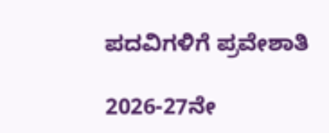ಪದವಿಗಳಿಗೆ ಪ್ರವೇಶಾತಿ

2026-27ನೇ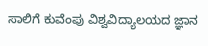ಸಾಲಿಗೆ ಕುವೆಂಪು ವಿಶ್ವವಿದ್ಯಾಲಯದ ಜ್ಞಾನ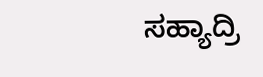ಸಹ್ಯಾದ್ರಿ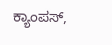ಕ್ಯಾಂಪಸ್,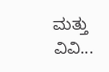ಮತ್ತು ವಿವಿ...